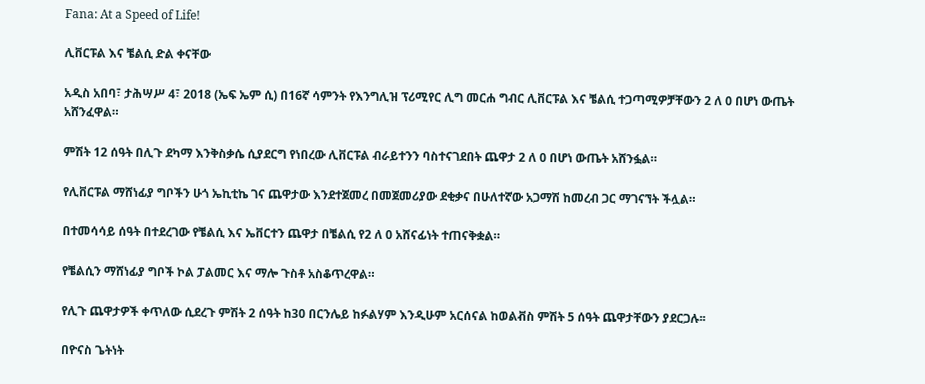Fana: At a Speed of Life!

ሊቨርፑል እና ቼልሲ ድል ቀናቸው

አዲስ አበባ፣ ታሕሣሥ 4፣ 2018 (ኤፍ ኤም ሲ) በ16ኛ ሳምንት የእንግሊዝ ፕሪሚየር ሊግ መርሐ ግብር ሊቨርፑል እና ቼልሲ ተጋጣሚዎቻቸውን 2 ለ 0 በሆነ ውጤት አሸንፈዋል።

ምሽት 12 ሰዓት በሊጉ ደካማ እንቅስቃሴ ሲያደርግ የነበረው ሊቨርፑል ብራይተንን ባስተናገደበት ጨዋታ 2 ለ 0 በሆነ ውጤት አሸንፏል።

የሊቨርፑል ማሸነፊያ ግቦችን ሁጎ ኤኪቲኬ ገና ጨዋታው እንደተጀመረ በመጀመሪያው ደቂቃና በሁለተኛው አጋማሽ ከመረብ ጋር ማገናኘት ችሏል።

በተመሳሳይ ሰዓት በተደረገው የቼልሲ እና ኤቨርተን ጨዋታ በቼልሲ የ2 ለ 0 አሸናፊነት ተጠናቅቋል።

የቼልሲን ማሸነፊያ ግቦች ኮል ፓልመር እና ማሎ ጉስቶ አስቆጥረዋል።

የሊጉ ጨዋታዎች ቀጥለው ሲደረጉ ምሽት 2 ሰዓት ከ30 በርንሌይ ከፉልሃም እንዲሁም አርሰናል ከወልቭስ ምሽት 5 ሰዓት ጨዋታቸውን ያደርጋሉ፡፡

በዮናስ ጌትነት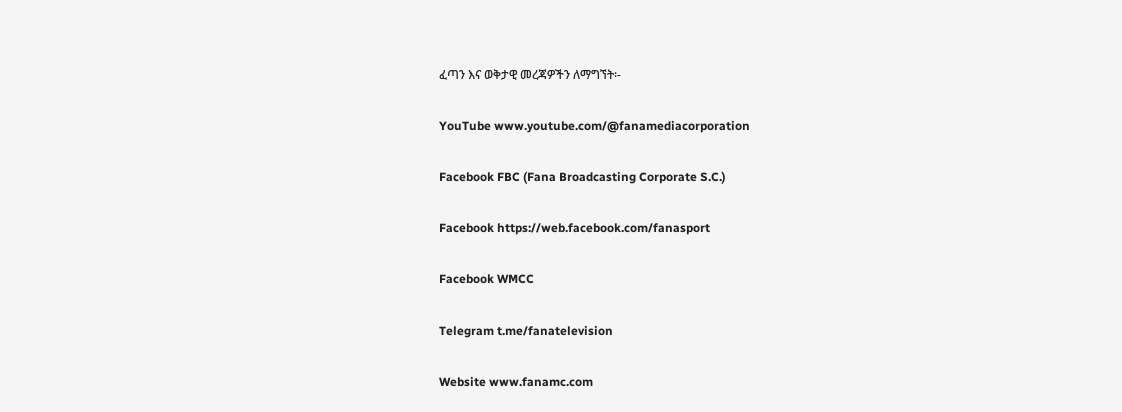ፈጣን እና ወቅታዊ መረጃዎችን ለማግኘት፡-

YouTube www.youtube.com/@fanamediacorporation

Facebook FBC (Fana Broadcasting Corporate S.C.)

Facebook https://web.facebook.com/fanasport

Facebook WMCC

Telegram t.me/fanatelevision

Website www.fanamc.com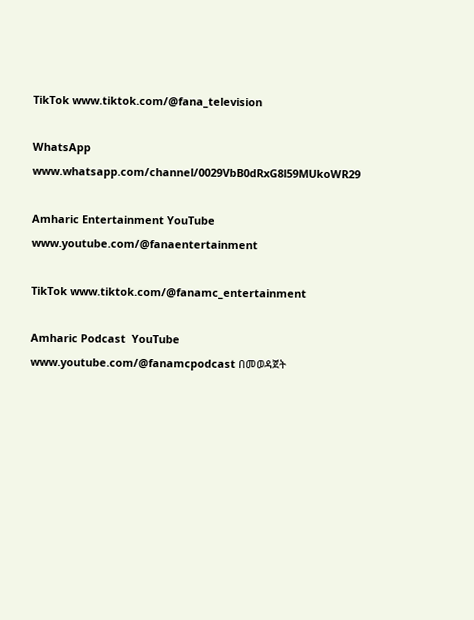TikTok www.tiktok.com/@fana_television

WhatsApp www.whatsapp.com/channel/0029VbB0dRxG8l59MUkoWR29

Amharic Entertainment YouTube www.youtube.com/@fanaentertainment

TikTok www.tiktok.com/@fanamc_entertainment

Amharic Podcast  YouTube www.youtube.com/@fanamcpodcast በመወዳጀት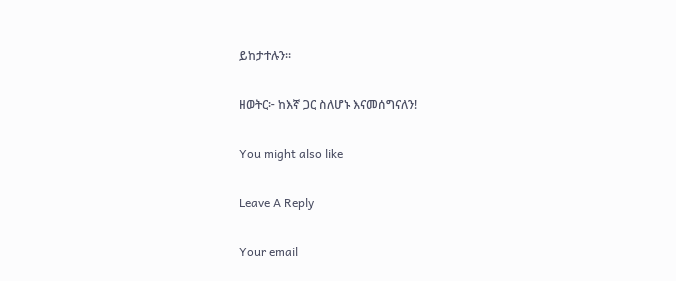ይከታተሉን፡፡

ዘወትር፦ ከእኛ ጋር ስለሆኑ እናመሰግናለን!

You might also like

Leave A Reply

Your email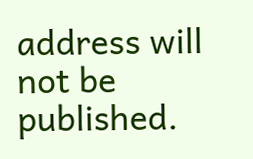address will not be published.